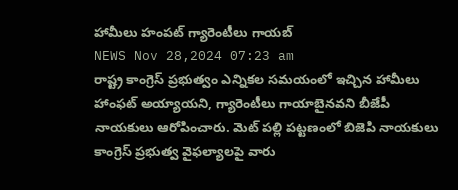హామీలు హంపట్ గ్యారెంటీలు గాయబ్
NEWS Nov 28,2024 07:23 am
రాష్ట్ర కాంగ్రెస్ ప్రభుత్వం ఎన్నికల సమయంలో ఇచ్చిన హామీలు హాంఫట్ అయ్యాయని, గ్యారెంటీలు గాయాబైనవని బీజేపీ నాయకులు ఆరోపించారు. మెట్ పల్లి పట్టణంలో బిజెపి నాయకులు కాంగ్రెస్ ప్రభుత్వ వైఫల్యాలపై వారు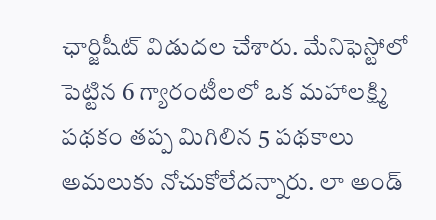ఛార్జిషీట్ విడుదల చేశారు. మేనిఫెస్టోలో పెట్టిన 6 గ్యారంటీలలో ఒక మహాలక్ష్మి పథకం తప్ప మిగిలిన 5 పథకాలు అమలుకు నోచుకోలేదన్నారు. లా అండ్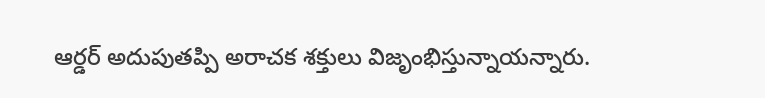ఆర్డర్ అదుపుతప్పి అరాచక శక్తులు విజృంభిస్తున్నాయన్నారు.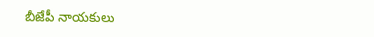బీజేపీ నాయకులు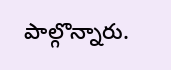పాల్గొన్నారు.